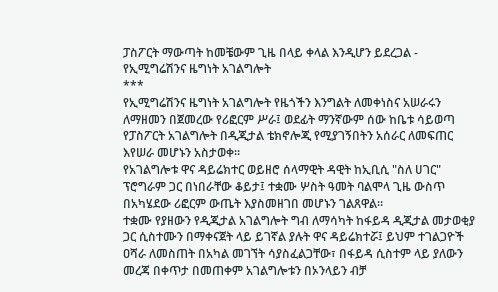ፓስፖርት ማውጣት ከመቼውም ጊዜ በላይ ቀላል እንዲሆን ይደረጋል - የኢሚግሬሽንና ዜግነት አገልግሎት
***
የኢሚግሬሽንና ዜግነት አገልግሎት የዜጎችን እንግልት ለመቀነስና አሠራሩን ለማዘመን በጀመረው የሪፎርም ሥራ፤ ወደፊት ማንኛውም ሰው ከቤቱ ሳይወጣ የፓስፖርት አገልግሎት በዲጂታል ቴክኖሎጂ የሚያገኝበትን አሰራር ለመፍጠር እየሠራ መሆኑን አስታወቀ።
የአገልግሎቱ ዋና ዳይሬክተር ወይዘሮ ሰላማዊት ዳዊት ከኢቢሲ "ስለ ሀገር" ፕሮግራም ጋር በነበራቸው ቆይታ፤ ተቋሙ ሦስት ዓመት ባልሞላ ጊዜ ውስጥ በአካሄደው ሪፎርም ውጤት እያስመዘገበ መሆኑን ገልጸዋል።
ተቋሙ የያዘውን የዲጂታል አገልግሎት ግብ ለማሳካት ከፋይዳ ዲጂታል መታወቂያ ጋር ሲስተሙን በማቀናጀት ላይ ይገኛል ያሉት ዋና ዳይሬክተሯ፤ ይህም ተገልጋዮች ዐሻራ ለመስጠት በአካል መገኘት ሳያስፈልጋቸው፣ በፋይዳ ሲስተም ላይ ያለውን መረጃ በቀጥታ በመጠቀም አገልግሎቱን በኦንላይን ብቻ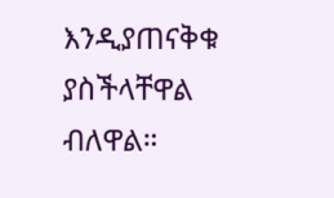እንዲያጠናቅቁ ያስችላቸዋል ብለዋል።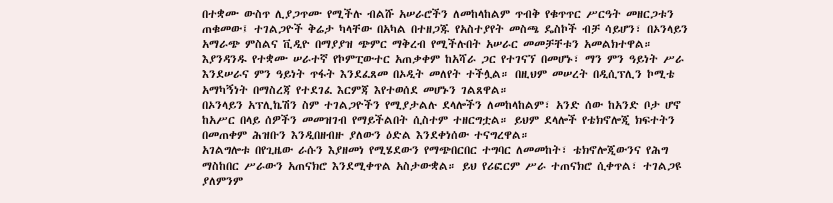በተቋሙ ውስጥ ሊያጋጥሙ የሚችሉ ብልሹ አሠራሮችን ለመከላከልም ጥብቅ የቁጥጥር ሥርዓት መዘርጋቱን ጠቁመው፤ ተገልጋዮች ቅሬታ ካላቸው በአካል በተዘጋጁ የአስተያየት መስጫ ዴስኮች ብቻ ሳይሆን፣ በኦንላይን አማራጭ ምስልና ቪዲዮ በማያያዝ ጭምር ማቅረብ የሚችሉበት አሠራር መመቻቸቱን አመልክተዋል።
እያንዳንዱ የተቋሙ ሠራተኛ የኮምፒውተር አጠቃቀም ከአሻራ ጋር የተገናኘ በመሆኑ፣ ማን ምን ዓይነት ሥራ እንደሠራና ምን ዓይነት ጥፋት እንደፈጸመ በኦዲት መለየት ተችሏል። በዚህም መሠረት በዲሲፕሊን ኮሚቴ አማካኝነት በማስረጃ የተደገፈ እርምጃ እየተወሰደ መሆኑን ገልጸዋል።
በኦንላይን አፕሊኬሽን ስም ተገልጋዮችን የሚያታልሉ ደላሎችን ለመከላከልም፣ አንድ ሰው ከአንድ ቦታ ሆኖ ከአሥር በላይ ሰዎችን መመዝገብ የማይችልበት ሲስተም ተዘርግቷል። ይህም ደላሎች የቴክኖሎጂ ክፍተትን በመጠቀም ሕዝቡን እንዲበዘብዙ ያለውን ዕድል እንደቀነሰው ተናግረዋል።
አገልግሎቱ በየጊዜው ራሱን እያዘመነ የሚሄደውን የማጭበርበር ተግባር ለመመከት፣ ቴክኖሎጂውንና የሕግ ማስከበር ሥራውን አጠናክሮ እንደሚቀጥል አስታውቋል። ይህ የሪፎርም ሥራ ተጠናክሮ ሲቀጥል፣ ተገልጋዩ ያለምንም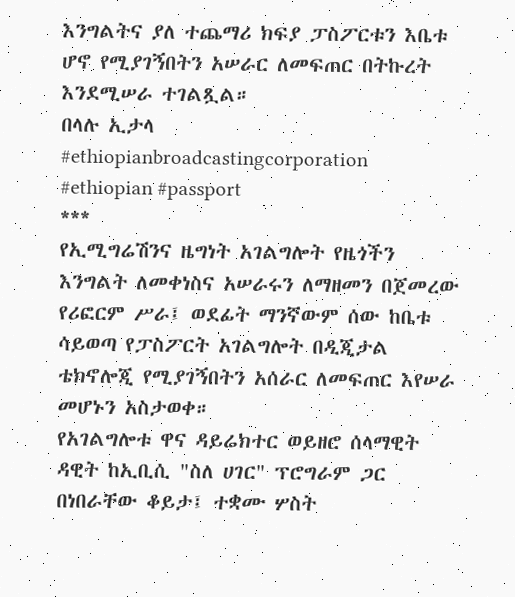እንግልትና ያለ ተጨማሪ ክፍያ ፓስፖርቱን እቤቱ ሆኖ የሚያገኝበትን አሠራር ለመፍጠር በትኩረት እንደሚሠራ ተገልጿል።
በላሉ ኢታላ
#ethiopianbroadcastingcorporation #ethiopian #passport
***
የኢሚግሬሽንና ዜግነት አገልግሎት የዜጎችን እንግልት ለመቀነስና አሠራሩን ለማዘመን በጀመረው የሪፎርም ሥራ፤ ወደፊት ማንኛውም ሰው ከቤቱ ሳይወጣ የፓስፖርት አገልግሎት በዲጂታል ቴክኖሎጂ የሚያገኝበትን አሰራር ለመፍጠር እየሠራ መሆኑን አስታወቀ።
የአገልግሎቱ ዋና ዳይሬክተር ወይዘሮ ሰላማዊት ዳዊት ከኢቢሲ "ስለ ሀገር" ፕሮግራም ጋር በነበራቸው ቆይታ፤ ተቋሙ ሦስት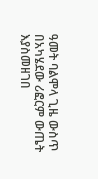ዓመት ባልሞላ ጊዜ ውስጥ በአካሄደው ሪፎርም ውጤት እያስመዘገበ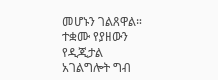መሆኑን ገልጸዋል።
ተቋሙ የያዘውን የዲጂታል አገልግሎት ግብ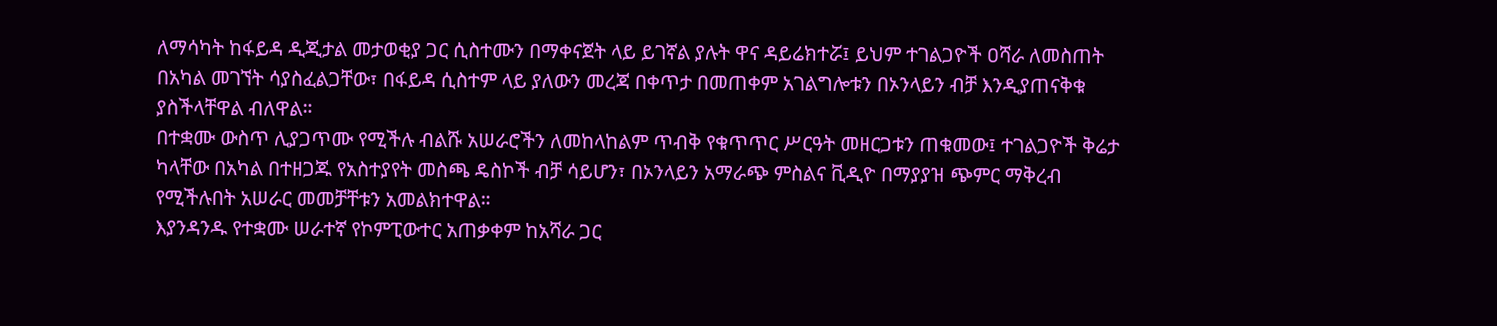ለማሳካት ከፋይዳ ዲጂታል መታወቂያ ጋር ሲስተሙን በማቀናጀት ላይ ይገኛል ያሉት ዋና ዳይሬክተሯ፤ ይህም ተገልጋዮች ዐሻራ ለመስጠት በአካል መገኘት ሳያስፈልጋቸው፣ በፋይዳ ሲስተም ላይ ያለውን መረጃ በቀጥታ በመጠቀም አገልግሎቱን በኦንላይን ብቻ እንዲያጠናቅቁ ያስችላቸዋል ብለዋል።
በተቋሙ ውስጥ ሊያጋጥሙ የሚችሉ ብልሹ አሠራሮችን ለመከላከልም ጥብቅ የቁጥጥር ሥርዓት መዘርጋቱን ጠቁመው፤ ተገልጋዮች ቅሬታ ካላቸው በአካል በተዘጋጁ የአስተያየት መስጫ ዴስኮች ብቻ ሳይሆን፣ በኦንላይን አማራጭ ምስልና ቪዲዮ በማያያዝ ጭምር ማቅረብ የሚችሉበት አሠራር መመቻቸቱን አመልክተዋል።
እያንዳንዱ የተቋሙ ሠራተኛ የኮምፒውተር አጠቃቀም ከአሻራ ጋር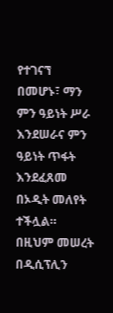የተገናኘ በመሆኑ፣ ማን ምን ዓይነት ሥራ እንደሠራና ምን ዓይነት ጥፋት እንደፈጸመ በኦዲት መለየት ተችሏል። በዚህም መሠረት በዲሲፕሊን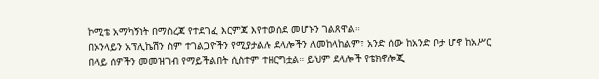ኮሚቴ አማካኝነት በማስረጃ የተደገፈ እርምጃ እየተወሰደ መሆኑን ገልጸዋል።
በኦንላይን አፕሊኬሽን ስም ተገልጋዮችን የሚያታልሉ ደላሎችን ለመከላከልም፣ አንድ ሰው ከአንድ ቦታ ሆኖ ከአሥር በላይ ሰዎችን መመዝገብ የማይችልበት ሲስተም ተዘርግቷል። ይህም ደላሎች የቴክኖሎጂ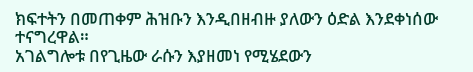ክፍተትን በመጠቀም ሕዝቡን እንዲበዘብዙ ያለውን ዕድል እንደቀነሰው ተናግረዋል።
አገልግሎቱ በየጊዜው ራሱን እያዘመነ የሚሄደውን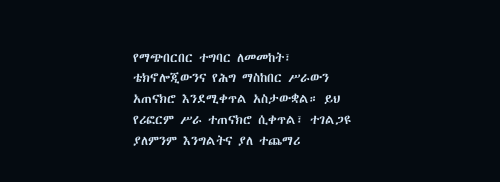የማጭበርበር ተግባር ለመመከት፣ ቴክኖሎጂውንና የሕግ ማስከበር ሥራውን አጠናክሮ እንደሚቀጥል አስታውቋል። ይህ የሪፎርም ሥራ ተጠናክሮ ሲቀጥል፣ ተገልጋዩ ያለምንም እንግልትና ያለ ተጨማሪ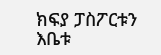ክፍያ ፓስፖርቱን እቤቱ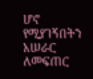ሆኖ የሚያገኝበትን አሠራር ለመፍጠር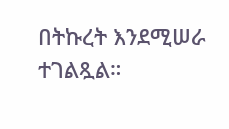በትኩረት እንደሚሠራ ተገልጿል።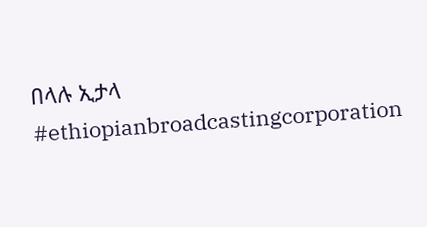በላሉ ኢታላ
#ethiopianbroadcastingcorporation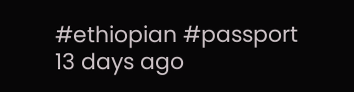#ethiopian #passport
13 days ago